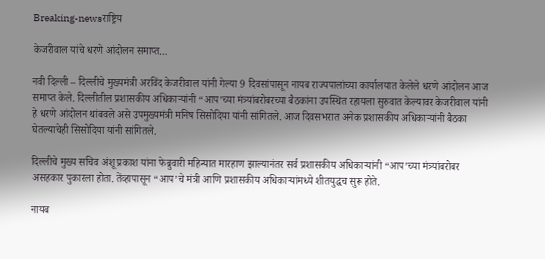Breaking-newsराष्ट्रिय

केजरीवाल यांचे धरणे आंदोलन समाप्त…

नवी दिल्ली – दिल्लीचे मुख्यमंत्री अरविंद केजरीवाल यांनी गेल्या 9 दिवसांपासून नायब राज्यपालांच्या कार्यालयात केलेले धरणे आंदोलन आज समाप्त केले. दिल्लीतील प्रशासकीय अधिकाऱ्यांनी “आप’च्या मंत्र्यांबरोबरच्या बैठकांना उपस्थित रहायला सुरुवात केल्यावर केजरीवाल यांनी हे धरणे आंदोलन थांबवले असे उपमुख्यमंत्री मनिष सिसोदिया यांनी सांगितले. आज दिवसभरात अनेक प्रशासकीय अधिकाऱ्यांनी बैठका घेतल्याचेही सिसोदिया यांनी सांगितले.

दिल्लीचे मुख्य सचिव अंशू प्रकाश यांना फेब्रुवारी महिन्यात मारहाण झाल्यानंतर सर्व प्रशासकीय अधिकाऱ्यांनी “आप’च्या मंत्र्यांबरोबर असहकार पुकारला होता. तेंव्हापासून “आप’चे मंत्री आणि प्रशासकीय अधिकाऱ्यांमध्ये शीतयुद्धच सुरू होते.

नायब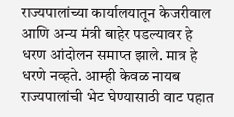राज्यपालांच्या कार्यालयातून केजरीवाल आणि अन्य मंत्री बाहेर पडल्यावर हे धरण आंदोलन समाप्त झाले. मात्र हे धरणे नव्हते. आम्ही केवळ नायब राज्यपालांची भेट घेण्यासाठी वाट पहात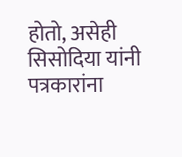होतो, असेही सिसोदिया यांनी पत्रकारांना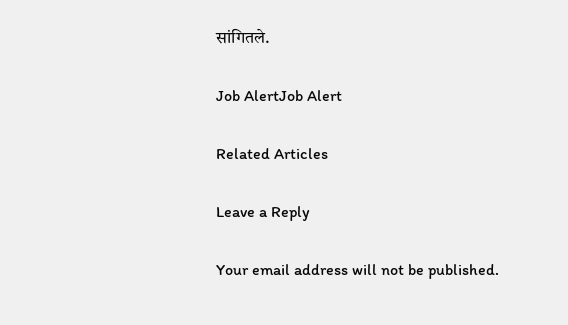सांगितले.

Job AlertJob Alert

Related Articles

Leave a Reply

Your email address will not be published.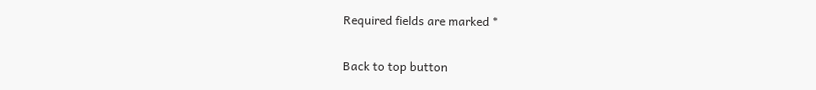Required fields are marked *

Back to top button